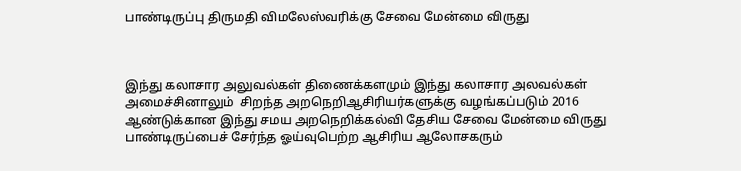பாண்டிருப்பு திருமதி விமலேஸ்வரிக்கு சேவை மேன்மை விருது



இந்து கலாசார அலுவல்கள் திணைக்களமும் இந்து கலாசார அலவல்கள் அமைச்சினாலும்  சிறந்த அறநெறிஆசிரியர்களுக்கு வழங்கப்படும் 2016 ஆண்டுக்கான இந்து சமய அறநெறிக்கல்வி தேசிய சேவை மேன்மை விருது  பாண்டிருப்பைச் சேர்ந்த ஓய்வுபெற்ற ஆசிரிய ஆலோசகரும்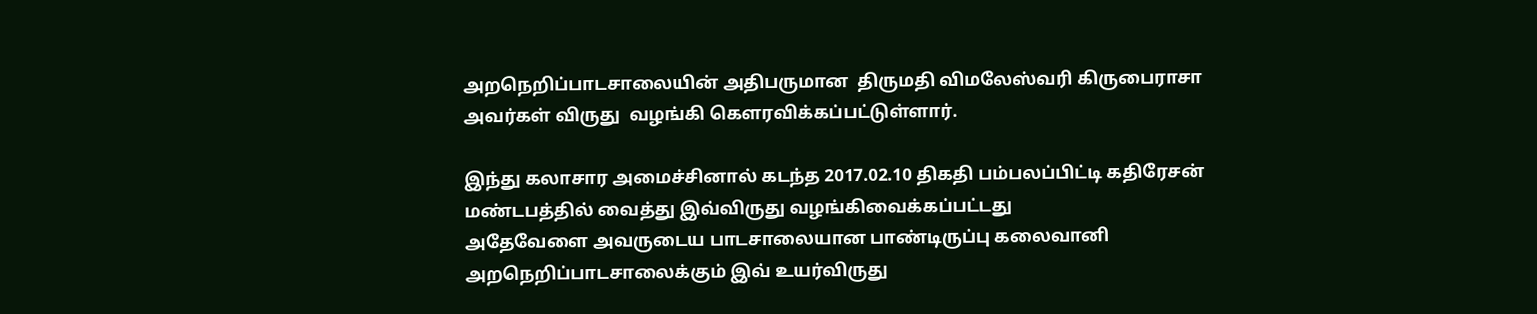அறநெறிப்பாடசாலையின் அதிபருமான  திருமதி விமலேஸ்வரி கிருபைராசா அவர்கள் விருது  வழங்கி கௌரவிக்கப்பட்டுள்ளார்.

இந்து கலாசார அமைச்சினால் கடந்த 2017.02.10 திகதி பம்பலப்பிட்டி கதிரேசன் மண்டபத்தில் வைத்து இவ்விருது வழங்கிவைக்கப்பட்டது
அதேவேளை அவருடைய பாடசாலையான பாண்டிருப்பு கலைவானி அறநெறிப்பாடசாலைக்கும் இவ் உயர்விருது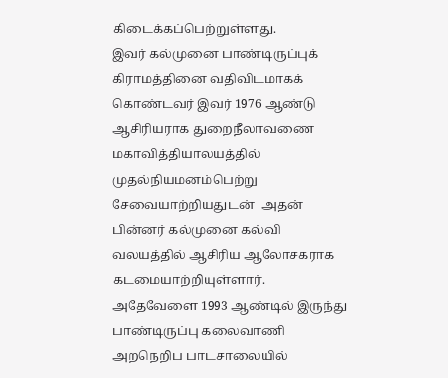கிடைக்கப்பெற்றுள்ளது.
இவர் கல்முனை பாண்டிருப்புக் கிராமத்தினை வதிவிடமாகக் கொண்டவர் இவர் 1976 ஆண்டு ஆசிரியராக துறைநீலாவணை மகாவித்தியாலயத்தில் முதல்நியமனம்பெற்று சேவையாற்றியதுடன்  அதன் பின்னர் கல்முனை கல்வி வலயத்தில் ஆசிரிய ஆலோசகராக கடமையாற்றியுள்ளார்.
அதேவேளை 1993 ஆண்டில் இருந்து பாண்டிருப்பு கலைவாணி அறநெறிப பாடசாலையில்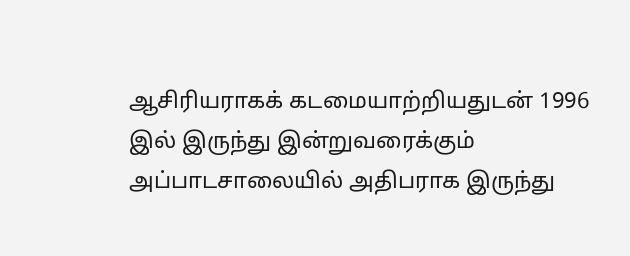ஆசிரியராகக் கடமையாற்றியதுடன் 1996 இல் இருந்து இன்றுவரைக்கும் அப்பாடசாலையில் அதிபராக இருந்து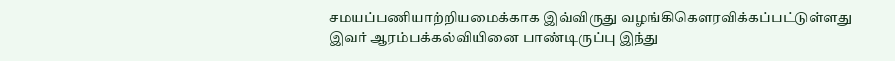சமயப்பணியாற்றியமைக்காக இவ்விருது வழங்கிகௌரவிக்கப்பட்டுள்ளது இவர் ஆரம்பக்கல்வியினை பாண்டிருப்பு இந்து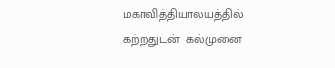மகாவித்தியாலயத்தில் கற்றதுடன்  கல்முனை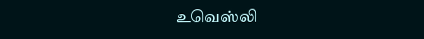உவெஸ்லி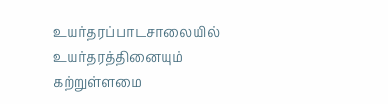உயர்தரப்பாடசாலையில் உயர்தரத்தினையும் கற்றுள்ளமை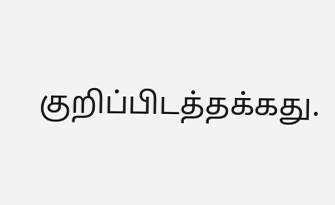குறிப்பிடத்தக்கது.